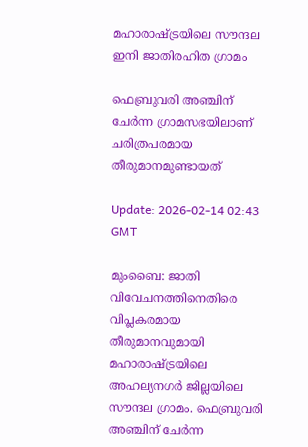മഹാരാഷ്ട്രയിലെ സൗന്ദല ഇനി ജാതിരഹിത ഗ്രാമം

ഫെബ്രുവരി അഞ്ചിന് ചേർന്ന ഗ്രാമസഭയിലാണ് ചരിത്രപരമായ തീരുമാനമുണ്ടായത്

Update: 2026-02-14 02:43 GMT

മുംബൈ: ജാതി വിവേചനത്തിനെതിരെ വിപ്ലകരമായ തീരുമാനവുമായി മഹാരാഷ്ട്രയിലെ അഹല്യനഗർ ജില്ലയിലെ സൗന്ദല ഗ്രാമം. ഫെബ്രുവരി അഞ്ചിന് ചേർന്ന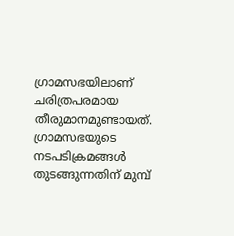ഗ്രാമസഭയിലാണ് ചരിത്രപരമായ തീരുമാനമുണ്ടായത്. ഗ്രാമസഭയുടെ നടപടിക്രമങ്ങൾ തുടങ്ങുന്നതിന് മുമ്പ്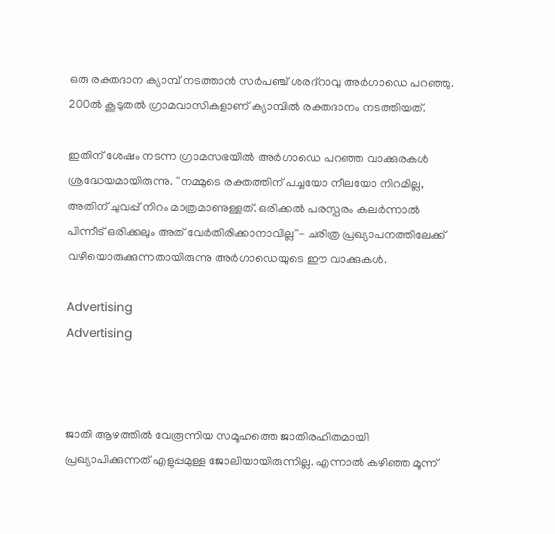ഒരു രക്തദാന ക്യാമ്പ് നടത്താൻ സർപഞ്ച് ശരദ്‌റാവു അർഗാഡെ പറഞ്ഞു. 200ൽ കൂടുതൽ ഗ്രാമവാസികളാണ് ക്യാമ്പിൽ രക്തദാനം നടത്തിയത്.

ഇതിന് ശേഷം നടന്ന ഗ്രാമസഭയിൽ അർഗാഡെ പറഞ്ഞ വാക്കുരകൾ ശ്രദ്ധേയമായിരുന്നു. ''നമ്മുടെ രക്തത്തിന് പച്ചയോ നീലയോ നിറമില്ല, അതിന് ചുവപ്പ് നിറം മാത്രമാണുള്ളത്. ഒരിക്കൽ പരസ്പരം കലർന്നാൽ പിന്നീട് ഒരിക്കലും അത് വേർതിരിക്കാനാവില്ല''- ചരിത്ര പ്രഖ്യാപനത്തിലേക്ക് വഴിയൊരുക്കുന്നതായിരുന്നു അർഗാഡെയുടെ ഈ വാക്കുകൾ.

Advertising
Advertising



ജാതി ആഴത്തിൽ വേരൂന്നിയ സമൂഹത്തെ ജാതിരഹിതമായി പ്രഖ്യാപിക്കുന്നത് എളുപ്പമുള്ള ജോലിയായിരുന്നില്ല. എന്നാൽ കഴിഞ്ഞ മൂന്ന്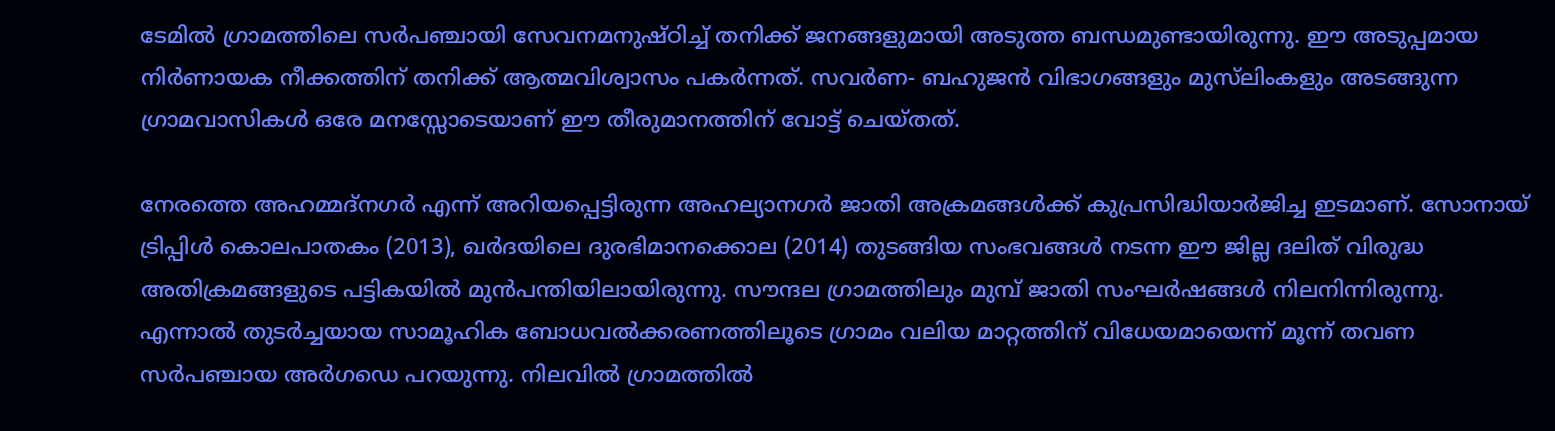ടേമിൽ ഗ്രാമത്തിലെ സർപഞ്ചായി സേവനമനുഷ്ഠിച്ച് തനിക്ക് ജനങ്ങളുമായി അടുത്ത ബന്ധമുണ്ടായിരുന്നു. ഈ അടുപ്പമായ നിർണായക നീക്കത്തിന് തനിക്ക് ആത്മവിശ്വാസം പകർന്നത്. സവർണ- ബഹുജൻ വിഭാഗങ്ങളും മുസ്‌ലിംകളും അടങ്ങുന്ന ഗ്രാമവാസികൾ ഒരേ മനസ്സോടെയാണ് ഈ തീരുമാനത്തിന് വോട്ട് ചെയ്തത്.

നേരത്തെ അഹമ്മദ്നഗർ എന്ന് അറിയപ്പെട്ടിരുന്ന അഹല്യാനഗർ ജാതി അക്രമങ്ങൾക്ക് കുപ്രസിദ്ധിയാർജിച്ച ഇടമാണ്. സോനായ് ട്രിപ്പിൾ കൊലപാതകം (2013), ഖർദയിലെ ദുരഭിമാനക്കൊല (2014) തുടങ്ങിയ സംഭവങ്ങൾ നടന്ന ഈ ജില്ല ദലിത് വിരുദ്ധ അതിക്രമങ്ങളുടെ പട്ടികയിൽ മുൻപന്തിയിലായിരുന്നു. സൗന്ദല ഗ്രാമത്തിലും മുമ്പ് ജാതി സംഘർഷങ്ങൾ നിലനിന്നിരുന്നു. എന്നാൽ തുടർച്ചയായ സാമൂഹിക ബോധവൽക്കരണത്തിലൂടെ ഗ്രാമം വലിയ മാറ്റത്തിന് വിധേയമായെന്ന് മൂന്ന് തവണ സർപഞ്ചായ അർഗഡെ പറയുന്നു. നിലവിൽ ഗ്രാമത്തിൽ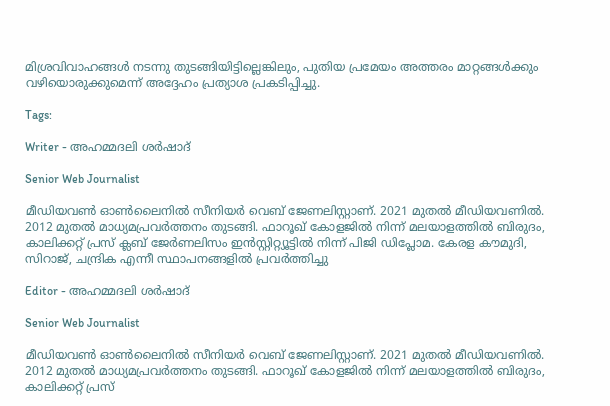മിശ്രവിവാഹങ്ങൾ നടന്നു തുടങ്ങിയിട്ടില്ലെങ്കിലും, പുതിയ പ്രമേയം അത്തരം മാറ്റങ്ങൾക്കും വഴിയൊരുക്കുമെന്ന് അദ്ദേഹം പ്രത്യാശ പ്രകടിപ്പിച്ചു.

Tags:

Writer - അഹമ്മദലി ശര്‍ഷാദ്

Senior Web Journalist

മീഡിയവൺ ഓൺലൈനിൽ സീനിയർ വെബ് ജേണലിസ്റ്റാണ്. 2021 മുതൽ മീഡിയവണിൽ. 2012 മുതൽ മാധ്യമപ്രവർത്തനം തുടങ്ങി. ഫാറൂഖ് കോളജിൽ നിന്ന് മലയാളത്തിൽ ബിരുദം, കാലിക്കറ്റ് പ്രസ് ക്ലബ് ജേർണലിസം ഇൻസ്റ്റിറ്റ്യൂട്ടിൽ നിന്ന് പിജി ഡിപ്ലോമ. കേരള കൗമുദി, സിറാജ്, ചന്ദ്രിക എന്നീ സ്ഥാപനങ്ങളിൽ പ്രവർത്തിച്ചു

Editor - അഹമ്മദലി ശര്‍ഷാദ്

Senior Web Journalist

മീഡിയവൺ ഓൺലൈനിൽ സീനിയർ വെബ് ജേണലിസ്റ്റാണ്. 2021 മുതൽ മീഡിയവണിൽ. 2012 മുതൽ മാധ്യമപ്രവർത്തനം തുടങ്ങി. ഫാറൂഖ് കോളജിൽ നിന്ന് മലയാളത്തിൽ ബിരുദം, കാലിക്കറ്റ് പ്രസ്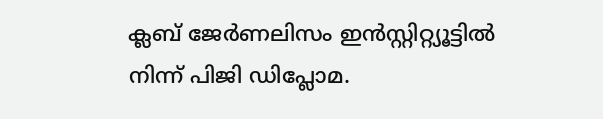ക്ലബ് ജേർണലിസം ഇൻസ്റ്റിറ്റ്യൂട്ടിൽ നിന്ന് പിജി ഡിപ്ലോമ.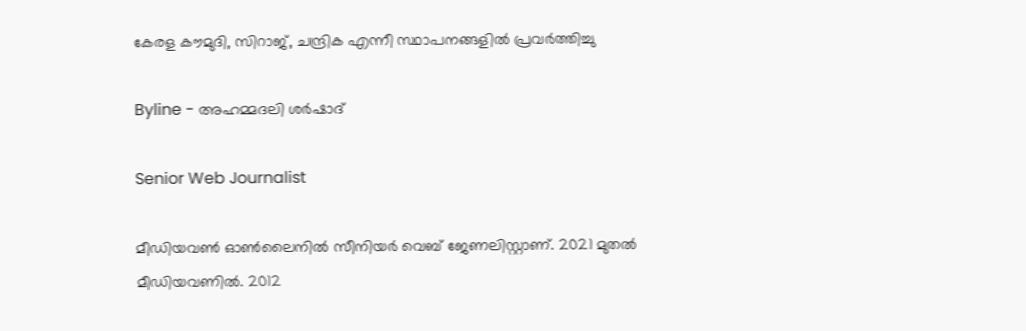കേരള കൗമുദി, സിറാജ്, ചന്ദ്രിക എന്നീ സ്ഥാപനങ്ങളിൽ പ്രവർത്തിച്ചു

Byline - അഹമ്മദലി ശര്‍ഷാദ്

Senior Web Journalist

മീഡിയവൺ ഓൺലൈനിൽ സീനിയർ വെബ് ജേണലിസ്റ്റാണ്. 2021 മുതൽ മീഡിയവണിൽ. 2012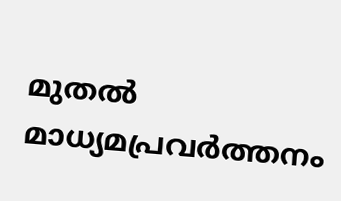മുതൽ മാധ്യമപ്രവർത്തനം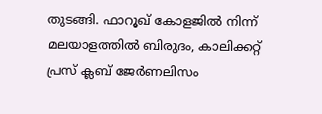തുടങ്ങി. ഫാറൂഖ് കോളജിൽ നിന്ന് മലയാളത്തിൽ ബിരുദം, കാലിക്കറ്റ് പ്രസ് ക്ലബ് ജേർണലിസം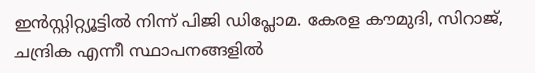ഇൻസ്റ്റിറ്റ്യൂട്ടിൽ നിന്ന് പിജി ഡിപ്ലോമ. കേരള കൗമുദി, സിറാജ്, ചന്ദ്രിക എന്നീ സ്ഥാപനങ്ങളിൽ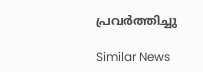പ്രവർത്തിച്ചു

Similar News